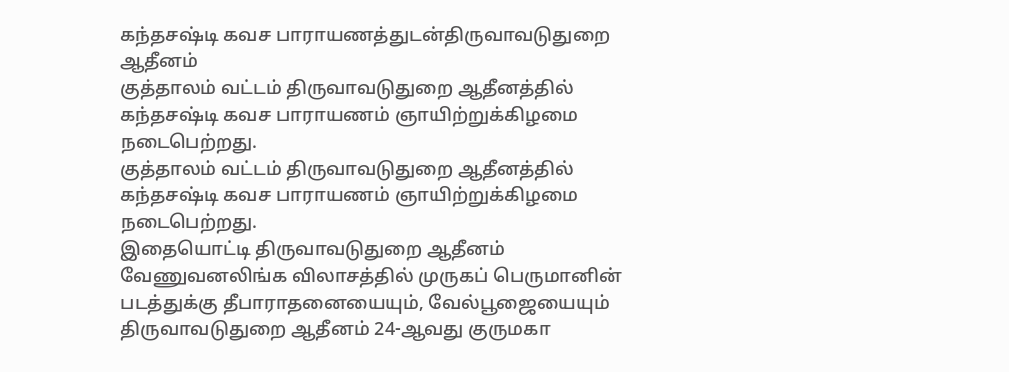கந்தசஷ்டி கவச பாராயணத்துடன்திருவாவடுதுறை ஆதீனம்
குத்தாலம் வட்டம் திருவாவடுதுறை ஆதீனத்தில் கந்தசஷ்டி கவச பாராயணம் ஞாயிற்றுக்கிழமை நடைபெற்றது.
குத்தாலம் வட்டம் திருவாவடுதுறை ஆதீனத்தில் கந்தசஷ்டி கவச பாராயணம் ஞாயிற்றுக்கிழமை நடைபெற்றது.
இதையொட்டி திருவாவடுதுறை ஆதீனம் வேணுவனலிங்க விலாசத்தில் முருகப் பெருமானின் படத்துக்கு தீபாராதனையையும், வேல்பூஜையையும் திருவாவடுதுறை ஆதீனம் 24-ஆவது குருமகா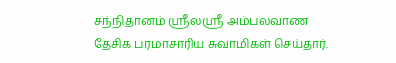சந்நிதானம் ஸ்ரீலஸ்ரீ அம்பலவாண தேசிக பரமாசாரிய சுவாமிகள் செய்தார்.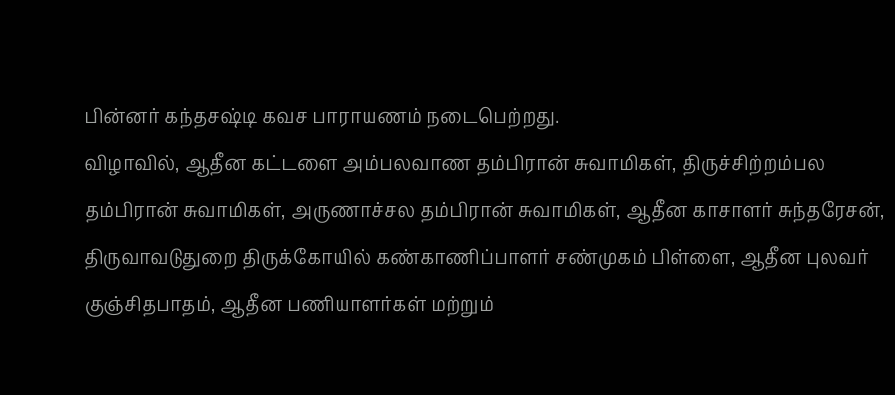பின்னர் கந்தசஷ்டி கவச பாராயணம் நடைபெற்றது.
விழாவில், ஆதீன கட்டளை அம்பலவாண தம்பிரான் சுவாமிகள், திருச்சிற்றம்பல தம்பிரான் சுவாமிகள், அருணாச்சல தம்பிரான் சுவாமிகள், ஆதீன காசாளர் சுந்தரேசன், திருவாவடுதுறை திருக்கோயில் கண்காணிப்பாளர் சண்முகம் பிள்ளை, ஆதீன புலவர் குஞ்சிதபாதம், ஆதீன பணியாளர்கள் மற்றும்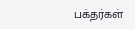பக்தர்கள்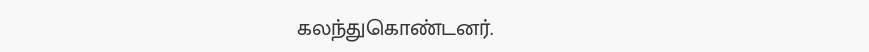கலந்துகொண்டனர்.